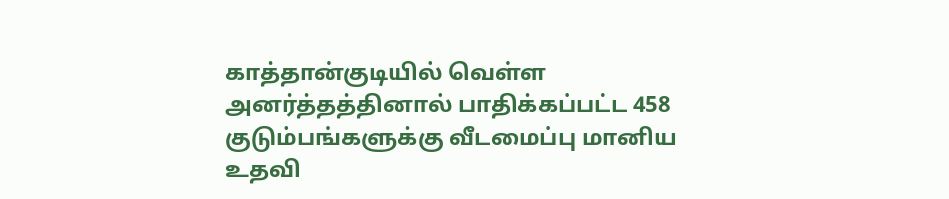காத்தான்குடியில் வெள்ள அனர்த்தத்தினால் பாதிக்கப்பட்ட 458 குடும்பங்களுக்கு வீடமைப்பு மானிய உதவி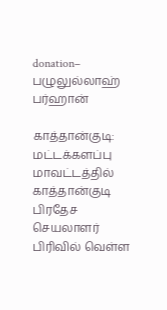donation– பழுலுல்லாஹ் பர்ஹான்

காத்தான்குடி: மட்டக்களப்பு மாவட்டத்தில் காத்தான்குடி பிரதேச செயலாளர் பிரிவில் வெள்ள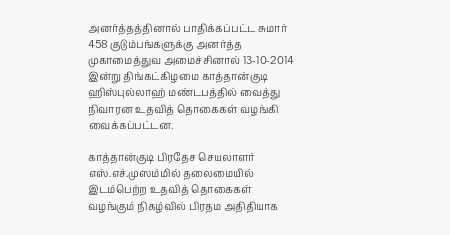அனர்த்தத்தினால் பாதிக்கப்பட்ட சுமார் 458 குடும்பங்களுக்கு அனர்த்த முகாமைத்துவ அமைச்சினால் 13-10-2014 இன்று திங்கட்கிழமை காத்தான்குடி ஹிஸ்புல்லாஹ் மண்டபத்தில் வைத்து நிவாரன உதவித் தொகைகள் வழங்கி வைக்கப்பட்டன.

காத்தான்குடி பிரதேச செயலாளர் எஸ்.எச்.முஸம்மில் தலைமையில் இடம்பெற்ற உதவித் தொகைகள் வழங்கும் நிகழ்வில் பிரதம அதிதியாக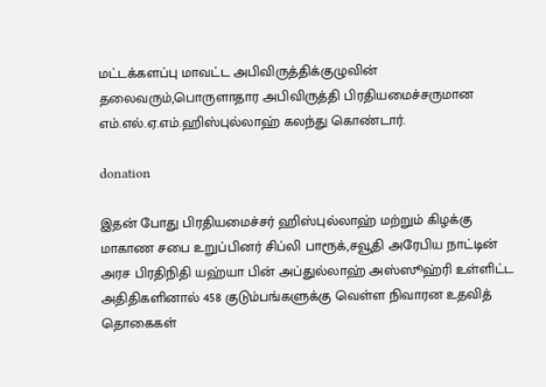மட்டக்களப்பு மாவட்ட அபிவிருத்திக்குழுவின் தலைவரும்,பொருளாதார அபிவிருத்தி பிரதியமைச்சருமான எம்.எல்.ஏ.எம்.ஹிஸ்புல்லாஹ் கலந்து கொண்டார்.

donation

இதன் போது பிரதியமைச்சர் ஹிஸ்புல்லாஹ் மற்றும் கிழக்கு மாகாண சபை உறுப்பினர் சிப்லி பாரூக்,சவூதி அரேபிய நாட்டின் அரச பிரதிநிதி யஹ்யா பின் அப்துல்லாஹ் அஸ்ஸூஹ்ரி உள்ளிட்ட அதிதிகளினால் 458 குடும்பங்களுக்கு வெள்ள நிவாரன உதவித் தொகைகள்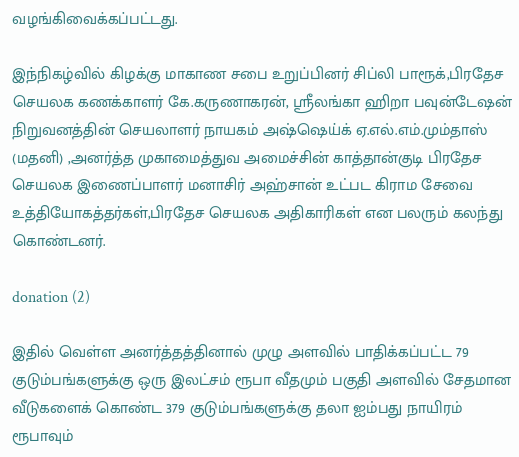வழங்கிவைக்கப்பட்டது.

இந்நிகழ்வில் கிழக்கு மாகாண சபை உறுப்பினர் சிப்லி பாரூக்,பிரதேச செயலக கணக்காளர் கே.கருணாகரன், ஸ்ரீலங்கா ஹிறா பவுன்டேஷன் நிறுவனத்தின் செயலாளர் நாயகம் அஷ்ஷெய்க் ஏ.எல்.எம்.மும்தாஸ் (மதனி) ,அனர்த்த முகாமைத்துவ அமைச்சின் காத்தான்குடி பிரதேச செயலக இணைப்பாளர் மனாசிர் அஹ்சான் உட்பட கிராம சேவை உத்தியோகத்தர்கள்,பிரதேச செயலக அதிகாரிகள் என பலரும் கலந்து கொண்டனர்.

donation (2)

இதில் வெள்ள அனர்த்தத்தினால் முழு அளவில் பாதிக்கப்பட்ட 79 குடும்பங்களுக்கு ஒரு இலட்சம் ரூபா வீதமும் பகுதி அளவில் சேதமான வீடுகளைக் கொண்ட 379 குடும்பங்களுக்கு தலா ஐம்பது நாயிரம் ரூபாவும்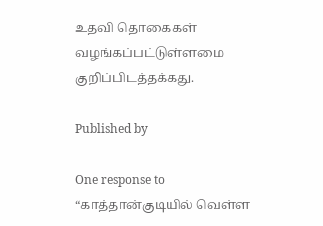உதவி தொகைகள் வழங்கப்பட்டுள்ளமை குறிப்பிடத்தக்கது.

Published by

One response to “காத்தான்குடியில் வெள்ள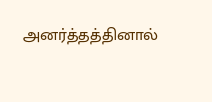அனர்த்தத்தினால்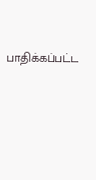பாதிக்கப்பட்ட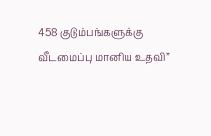458 குடும்பங்களுக்கு வீடமைப்பு மானிய உதவி”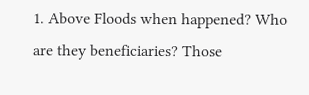1. Above Floods when happened? Who are they beneficiaries? Those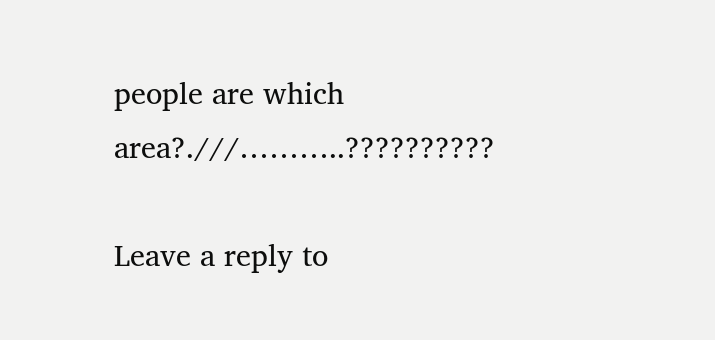people are which area?.///………..??????????

Leave a reply to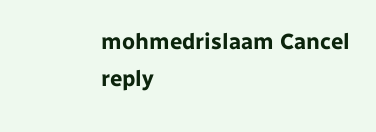mohmedrislaam Cancel reply